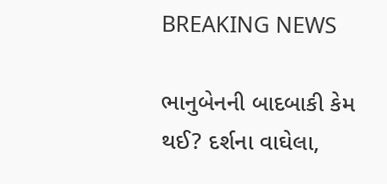BREAKING NEWS

ભાનુબેનની બાદબાકી કેમ થઈ? દર્શના વાઘેલા,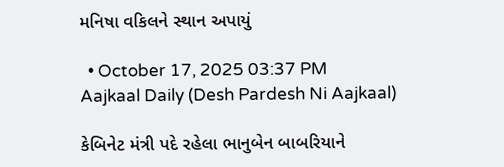મનિષા વકિલને સ્થાન અપાયું

  • October 17, 2025 03:37 PM
Aajkaal Daily (Desh Pardesh Ni Aajkaal)

કેબિનેટ મંત્રી પદે રહેલા ભાનુબેન બાબરિયાને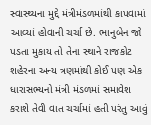સ્વાસ્થ્યના મુદ્દે મંત્રીમંડળમાંથી કાપવામાં આવ્યાં હોવાની ચર્ચા છે. ભાનુબેન જો પડતા મુકાય તો તેના સ્થાને રાજકોટ શહેરના અન્ય ત્રણમાંથી કોઈ પણ એક ધારાસભ્યનો મંત્રી મંડળમાં સમાવેશ કરાશે તેવી વાત ચર્ચામાં હતી પરંતુ આવું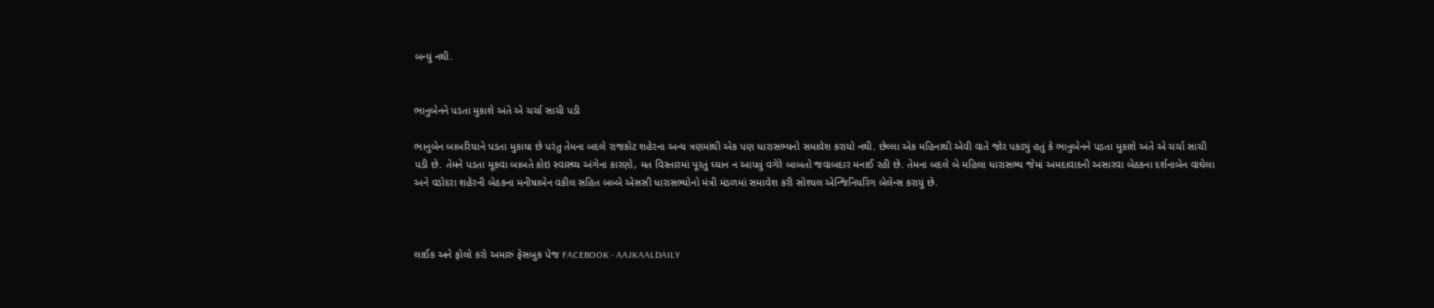બન્યું નથી.


ભાનુબેનને પડતા મુકાશે અંતે એ ચર્ચા સાચી પડી

ભાનુબેન બાબરિયાને પડતા મુકાયા છે પરંતુ તેમના બદલે રાજકોટ શહેરના અન્ય ત્રણમાંથી એક પણ ધારાસભ્યનો સમાવેશ કરાયો નથી. છેલ્લા એક મહિનાથી એવી વાતે જોર પકડ્યું હતું કે ભાનુબેનને પડતા મુકાશે અંતે એ ચર્ચા સાચી પડી છે. તેમને પડતા મૂકવા બાબતે કોઇ સ્વાસ્થ્ય અંગેના કારણો, મત વિસ્તારમાં પૂરતું ધ્યાન ન આપવું વગેરે બાબતો જવાબદાર મનાઈ રહી છે. તેમના બદલે બે મહિલા ધારાસભ્ય જેમાં અમદાવાદની અસારવા બેઠકના દર્શનાબેન વાઘેલા અને વડોદરા શહેરની બેઠકના મનીષાબેન વકીલ સહિત બબ્બે એસસી ધારાસભ્યોનો મંત્રી મંડળમાં સમાવેશ કરી સોશ્યલ એન્જિનિયરિંગ બેલેન્સ કરાયું છે.



લાઈક અને ફોલો કરો અમારું ફેસબુક પેજ FACEBOOK - AAJKAALDAILY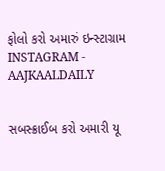ફોલો કરો અમારું ઇન્સ્ટાગ્રામ INSTAGRAM - AAJKAALDAILY


સબસ્ક્રાઈબ કરો અમારી યૂ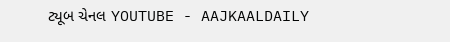ટ્યૂબ ચેનલ YOUTUBE - AAJKAALDAILY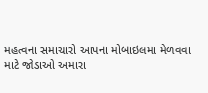મહત્વના સમાચારો આપના મોબાઇલમા મેળવવા માટે જોડાઓ અમારા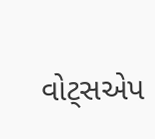વોટ્સએપ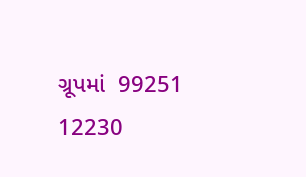ગ્રૂપમાં  99251 12230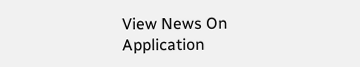View News On Application